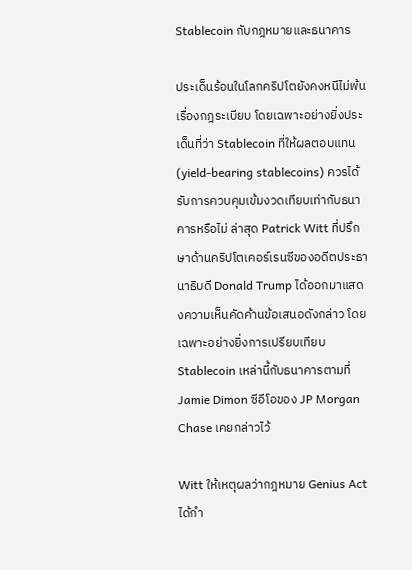Stablecoin กับกฎหมายและธนาคาร

ประเด็นร้อนในโลกคริปโตยังคงหนีไม่พ้นเรื่องกฎระเบียบ โดยเฉพาะอย่างยิ่งประเด็นที่ว่า Stablecoin ที่ให้ผลตอบแทน (yield-bearing stablecoins) ควรได้รับการควบคุมเข้มงวดเทียบเท่ากับธนาคารหรือไม่ ล่าสุด Patrick Witt ที่ปรึกษาด้านคริปโตเคอร์เรนซีของอดีตประธานาธิบดี Donald Trump ได้ออกมาแสดงความเห็นคัดค้านข้อเสนอดังกล่าว โดยเฉพาะอย่างยิ่งการเปรียบเทียบ Stablecoin เหล่านี้กับธนาคารตามที่ Jamie Dimon ซีอีโอของ JP Morgan Chase เคยกล่าวไว้

Witt ให้เหตุผลว่ากฎหมาย Genius Act ได้กำ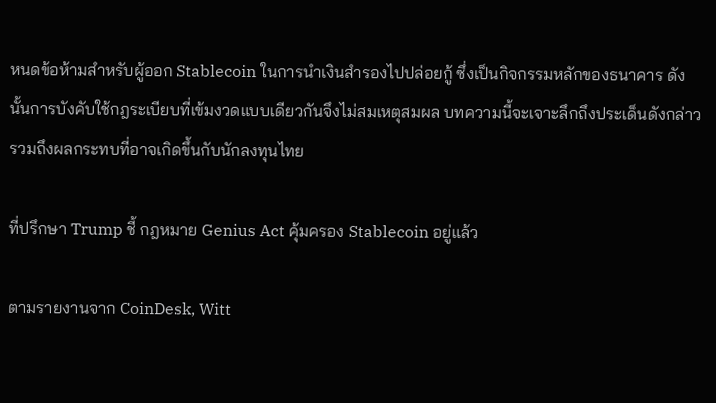หนดข้อห้ามสำหรับผู้ออก Stablecoin ในการนำเงินสำรองไปปล่อยกู้ ซึ่งเป็นกิจกรรมหลักของธนาคาร ดังนั้นการบังคับใช้กฎระเบียบที่เข้มงวดแบบเดียวกันจึงไม่สมเหตุสมผล บทความนี้จะเจาะลึกถึงประเด็นดังกล่าว รวมถึงผลกระทบที่อาจเกิดขึ้นกับนักลงทุนไทย

ที่ปรึกษา Trump ชี้ กฎหมาย Genius Act คุ้มครอง Stablecoin อยู่แล้ว

ตามรายงานจาก CoinDesk, Witt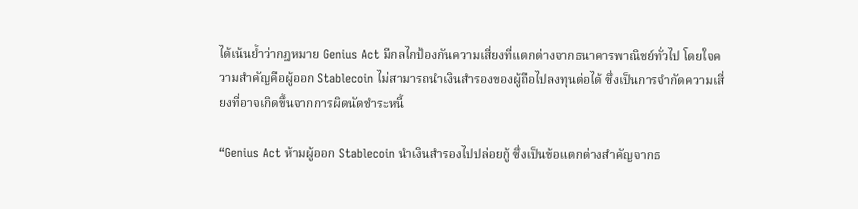ได้เน้นย้ำว่ากฎหมาย Genius Act มีกลไกป้องกันความเสี่ยงที่แตกต่างจากธนาคารพาณิชย์ทั่วไป โดยใจความสำคัญคือผู้ออก Stablecoin ไม่สามารถนำเงินสำรองของผู้ถือไปลงทุนต่อได้ ซึ่งเป็นการจำกัดความเสี่ยงที่อาจเกิดขึ้นจากการผิดนัดชำระหนี้

“Genius Act ห้ามผู้ออก Stablecoin นำเงินสำรองไปปล่อยกู้ ซึ่งเป็นข้อแตกต่างสำคัญจากธ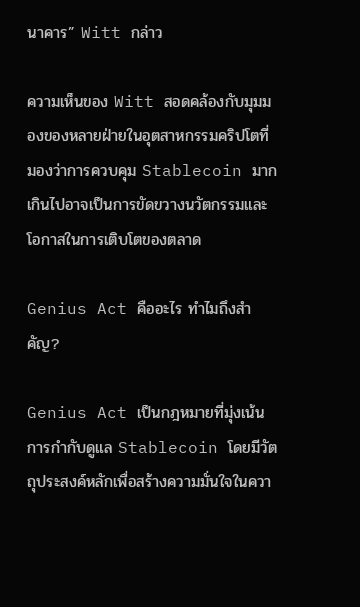นาคาร” Witt กล่าว

ความเห็นของ Witt สอดคล้องกับมุมมองของหลายฝ่ายในอุตสาหกรรมคริปโตที่มองว่าการควบคุม Stablecoin มากเกินไปอาจเป็นการขัดขวางนวัตกรรมและโอกาสในการเติบโตของตลาด

Genius Act คืออะไร ทำไมถึงสำคัญ?

Genius Act เป็นกฎหมายที่มุ่งเน้นการกำกับดูแล Stablecoin โดยมีวัตถุประสงค์หลักเพื่อสร้างความมั่นใจในควา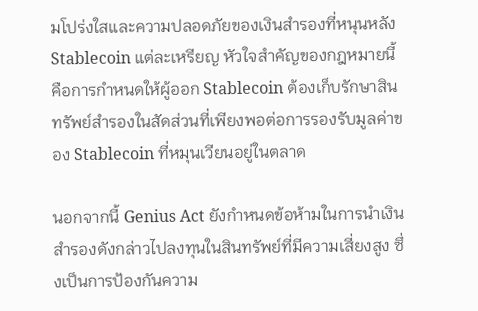มโปร่งใสและความปลอดภัยของเงินสำรองที่หนุนหลัง Stablecoin แต่ละเหรียญ หัวใจสำคัญของกฎหมายนี้คือการกำหนดให้ผู้ออก Stablecoin ต้องเก็บรักษาสินทรัพย์สำรองในสัดส่วนที่เพียงพอต่อการรองรับมูลค่าของ Stablecoin ที่หมุนเวียนอยู่ในตลาด

นอกจากนี้ Genius Act ยังกำหนดข้อห้ามในการนำเงินสำรองดังกล่าวไปลงทุนในสินทรัพย์ที่มีความเสี่ยงสูง ซึ่งเป็นการป้องกันความ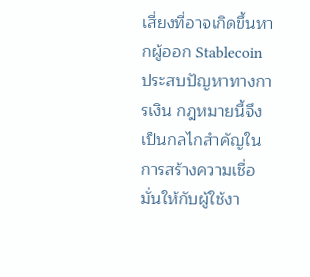เสี่ยงที่อาจเกิดขึ้นหากผู้ออก Stablecoin ประสบปัญหาทางการเงิน กฎหมายนี้จึงเป็นกลไกสำคัญในการสร้างความเชื่อมั่นให้กับผู้ใช้งา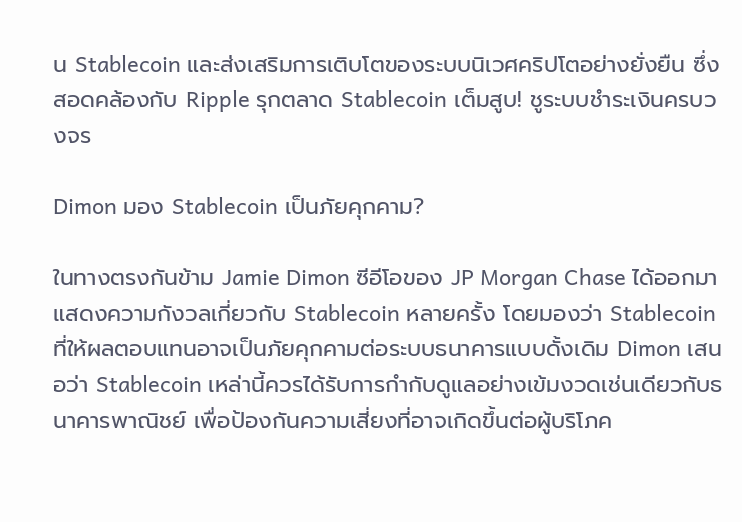น Stablecoin และส่งเสริมการเติบโตของระบบนิเวศคริปโตอย่างยั่งยืน ซึ่งสอดคล้องกับ Ripple รุกตลาด Stablecoin เต็มสูบ! ชูระบบชำระเงินครบวงจร

Dimon มอง Stablecoin เป็นภัยคุกคาม?

ในทางตรงกันข้าม Jamie Dimon ซีอีโอของ JP Morgan Chase ได้ออกมาแสดงความกังวลเกี่ยวกับ Stablecoin หลายครั้ง โดยมองว่า Stablecoin ที่ให้ผลตอบแทนอาจเป็นภัยคุกคามต่อระบบธนาคารแบบดั้งเดิม Dimon เสนอว่า Stablecoin เหล่านี้ควรได้รับการกำกับดูแลอย่างเข้มงวดเช่นเดียวกับธนาคารพาณิชย์ เพื่อป้องกันความเสี่ยงที่อาจเกิดขึ้นต่อผู้บริโภค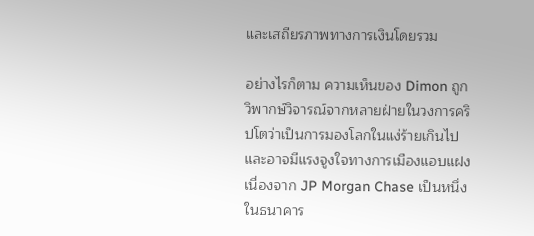และเสถียรภาพทางการเงินโดยรวม

อย่างไรก็ตาม ความเห็นของ Dimon ถูกวิพากษ์วิจารณ์จากหลายฝ่ายในวงการคริปโตว่าเป็นการมองโลกในแง่ร้ายเกินไป และอาจมีแรงจูงใจทางการเมืองแอบแฝง เนื่องจาก JP Morgan Chase เป็นหนึ่งในธนาคาร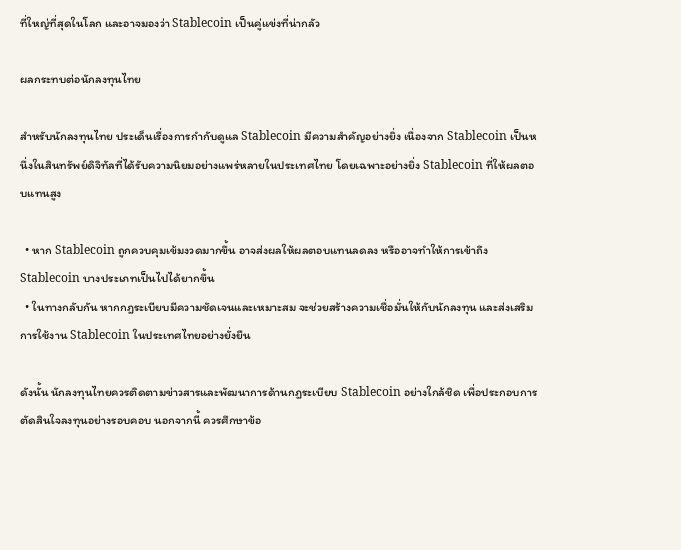ที่ใหญ่ที่สุดในโลก และอาจมองว่า Stablecoin เป็นคู่แข่งที่น่ากลัว

ผลกระทบต่อนักลงทุนไทย

สำหรับนักลงทุนไทย ประเด็นเรื่องการกำกับดูแล Stablecoin มีความสำคัญอย่างยิ่ง เนื่องจาก Stablecoin เป็นหนึ่งในสินทรัพย์ดิจิทัลที่ได้รับความนิยมอย่างแพร่หลายในประเทศไทย โดยเฉพาะอย่างยิ่ง Stablecoin ที่ให้ผลตอบแทนสูง

  • หาก Stablecoin ถูกควบคุมเข้มงวดมากขึ้น อาจส่งผลให้ผลตอบแทนลดลง หรืออาจทำให้การเข้าถึง Stablecoin บางประเภทเป็นไปได้ยากขึ้น
  • ในทางกลับกัน หากกฎระเบียบมีความชัดเจนและเหมาะสม จะช่วยสร้างความเชื่อมั่นให้กับนักลงทุน และส่งเสริมการใช้งาน Stablecoin ในประเทศไทยอย่างยั่งยืน

ดังนั้น นักลงทุนไทยควรติดตามข่าวสารและพัฒนาการด้านกฎระเบียบ Stablecoin อย่างใกล้ชิด เพื่อประกอบการตัดสินใจลงทุนอย่างรอบคอบ นอกจากนี้ ควรศึกษาข้อ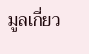มูลเกี่ยว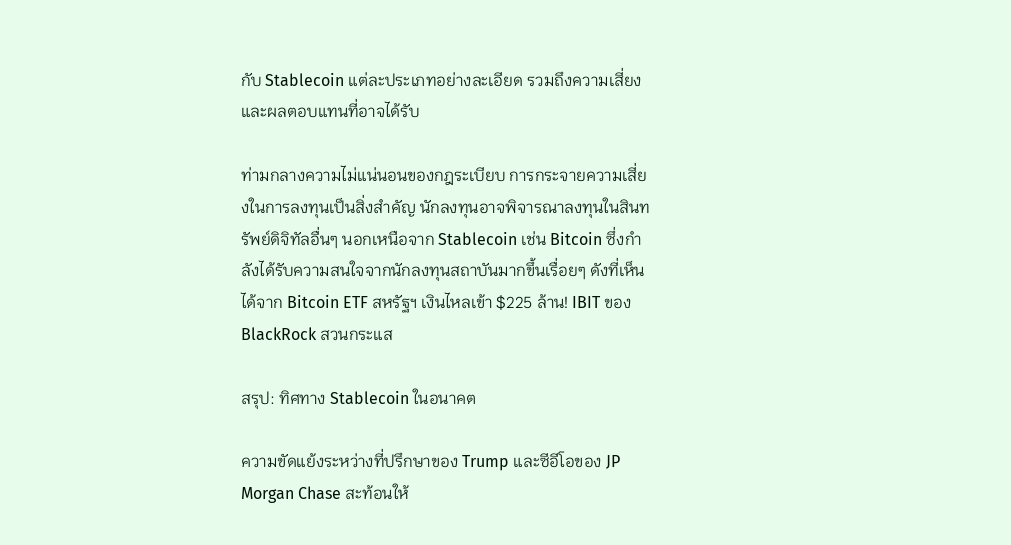กับ Stablecoin แต่ละประเภทอย่างละเอียด รวมถึงความเสี่ยงและผลตอบแทนที่อาจได้รับ

ท่ามกลางความไม่แน่นอนของกฎระเบียบ การกระจายความเสี่ยงในการลงทุนเป็นสิ่งสำคัญ นักลงทุนอาจพิจารณาลงทุนในสินทรัพย์ดิจิทัลอื่นๆ นอกเหนือจาก Stablecoin เช่น Bitcoin ซึ่งกำลังได้รับความสนใจจากนักลงทุนสถาบันมากขึ้นเรื่อยๆ ดังที่เห็นได้จาก Bitcoin ETF สหรัฐฯ เงินไหลเข้า $225 ล้าน! IBIT ของ BlackRock สวนกระแส

สรุป: ทิศทาง Stablecoin ในอนาคต

ความขัดแย้งระหว่างที่ปรึกษาของ Trump และซีอีโอของ JP Morgan Chase สะท้อนให้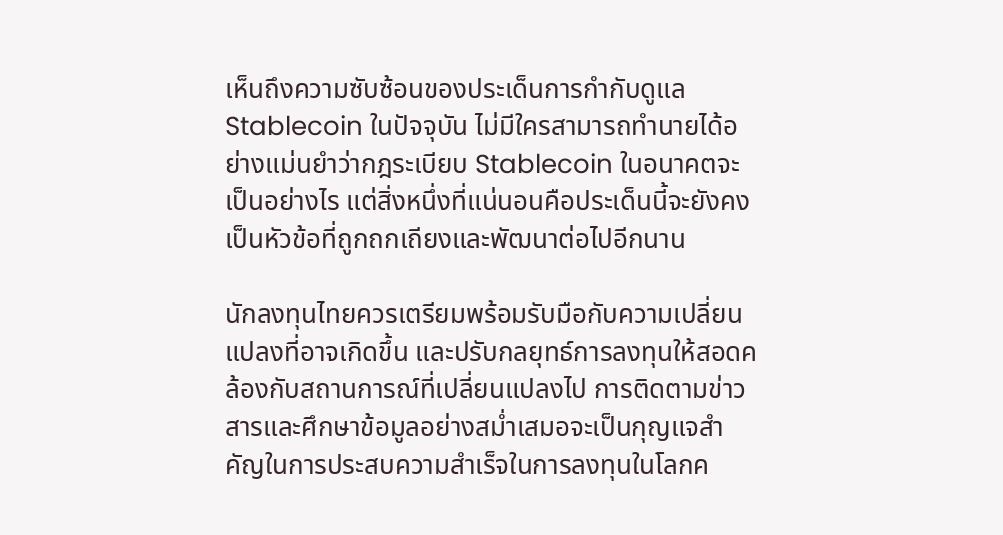เห็นถึงความซับซ้อนของประเด็นการกำกับดูแล Stablecoin ในปัจจุบัน ไม่มีใครสามารถทำนายได้อย่างแม่นยำว่ากฎระเบียบ Stablecoin ในอนาคตจะเป็นอย่างไร แต่สิ่งหนึ่งที่แน่นอนคือประเด็นนี้จะยังคงเป็นหัวข้อที่ถูกถกเถียงและพัฒนาต่อไปอีกนาน

นักลงทุนไทยควรเตรียมพร้อมรับมือกับความเปลี่ยนแปลงที่อาจเกิดขึ้น และปรับกลยุทธ์การลงทุนให้สอดคล้องกับสถานการณ์ที่เปลี่ยนแปลงไป การติดตามข่าวสารและศึกษาข้อมูลอย่างสม่ำเสมอจะเป็นกุญแจสำคัญในการประสบความสำเร็จในการลงทุนในโลกค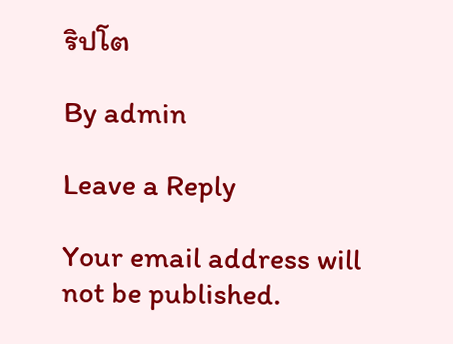ริปโต

By admin

Leave a Reply

Your email address will not be published.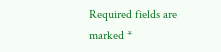Required fields are marked *